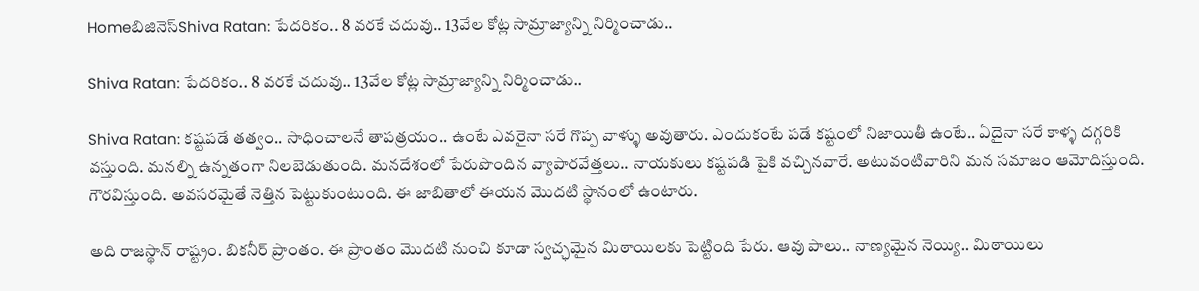Homeబిజినెస్Shiva Ratan: పేదరికం.. 8 వరకే చదువు.. 13వేల కోట్ల సామ్రాజ్యాన్ని నిర్మించాడు..

Shiva Ratan: పేదరికం.. 8 వరకే చదువు.. 13వేల కోట్ల సామ్రాజ్యాన్ని నిర్మించాడు..

Shiva Ratan: కష్టపడే తత్వం.. సాధించాలనే తాపత్రయం.. ఉంటే ఎవరైనా సరే గొప్ప వాళ్ళు అవుతారు. ఎందుకంటే పడే కష్టంలో నిజాయితీ ఉంటే.. ఏదైనా సరే కాళ్ళ దగ్గరికి వస్తుంది. మనల్ని ఉన్నతంగా నిలబెడుతుంది. మనదేశంలో పేరుపొందిన వ్యాపారవేత్తలు.. నాయకులు కష్టపడి పైకి వచ్చినవారే. అటువంటివారిని మన సమాజం ఆమోదిస్తుంది. గౌరవిస్తుంది. అవసరమైతే నెత్తిన పెట్టుకుంటుంది. ఈ జాబితాలో ఈయన మొదటి స్థానంలో ఉంటారు.

అది రాజస్థాన్ రాష్ట్రం. బికనీర్ ప్రాంతం. ఈ ప్రాంతం మొదటి నుంచి కూడా స్వచ్ఛమైన మిఠాయిలకు పెట్టింది పేరు. ఆవు పాలు.. నాణ్యమైన నెయ్యి.. మిఠాయిలు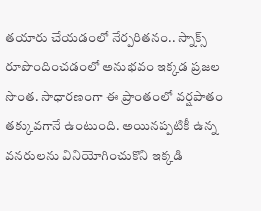తయారు చేయడంలో నేర్పరితనం.. స్నాక్స్ రూపొందించడంలో అనుభవం ఇక్కడ ప్రజల సొంత. సాధారణంగా ఈ ప్రాంతంలో వర్షపాతం తక్కువగానే ఉంటుంది. అయినప్పటికీ ఉన్న వనరులను వినియోగించుకొని ఇక్కడి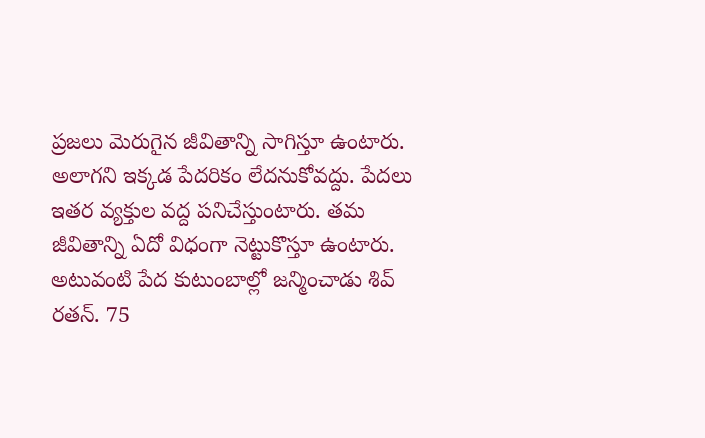ప్రజలు మెరుగైన జీవితాన్ని సాగిస్తూ ఉంటారు. అలాగని ఇక్కడ పేదరికం లేదనుకోవద్దు. పేదలు ఇతర వ్యక్తుల వద్ద పనిచేస్తుంటారు. తమ జీవితాన్ని ఏదో విధంగా నెట్టుకొస్తూ ఉంటారు. అటువంటి పేద కుటుంబాల్లో జన్మించాడు శివ్ రతన్. 75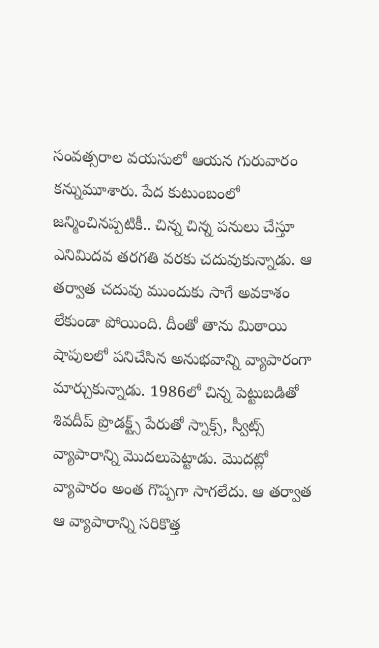సంవత్సరాల వయసులో ఆయన గురువారం కన్నుమూశారు. పేద కుటుంబంలో జన్మించినప్పటికీ.. చిన్న చిన్న పనులు చేస్తూ ఎనిమిదవ తరగతి వరకు చదువుకున్నాడు. ఆ తర్వాత చదువు ముందుకు సాగే అవకాశం లేకుండా పోయింది. దీంతో తాను మిఠాయి షాపులలో పనిచేసిన అనుభవాన్ని వ్యాపారంగా మార్చుకున్నాడు. 1986లో చిన్న పెట్టుబడితో శివదీప్ ప్రొడక్ట్స్ పేరుతో స్నాక్స్, స్వీట్స్ వ్యాపారాన్ని మొదలుపెట్టాడు. మొదట్లో వ్యాపారం అంత గొప్పగా సాగలేదు. ఆ తర్వాత ఆ వ్యాపారాన్ని సరికొత్త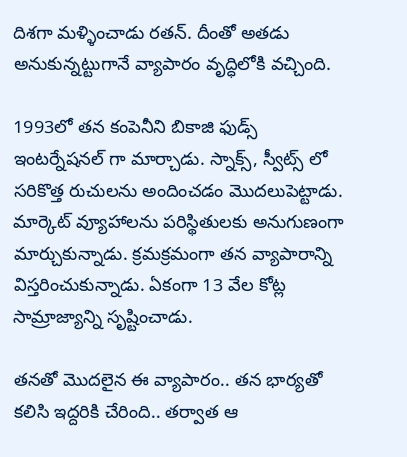దిశగా మళ్ళించాడు రతన్. దీంతో అతడు అనుకున్నట్టుగానే వ్యాపారం వృద్ధిలోకి వచ్చింది.

1993లో తన కంపెనీని బికాజి ఫుడ్స్ ఇంటర్నేషనల్ గా మార్చాడు. స్నాక్స్, స్వీట్స్ లో సరికొత్త రుచులను అందించడం మొదలుపెట్టాడు. మార్కెట్ వ్యూహాలను పరిస్థితులకు అనుగుణంగా మార్చుకున్నాడు. క్రమక్రమంగా తన వ్యాపారాన్ని విస్తరించుకున్నాడు. ఏకంగా 13 వేల కోట్ల సామ్రాజ్యాన్ని సృష్టించాడు.

తనతో మొదలైన ఈ వ్యాపారం.. తన భార్యతో కలిసి ఇద్దరికి చేరింది.. తర్వాత ఆ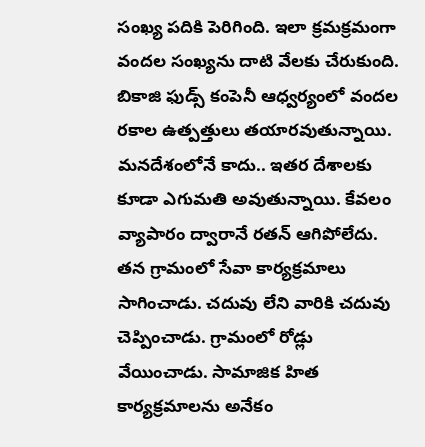సంఖ్య పదికి పెరిగింది. ఇలా క్రమక్రమంగా వందల సంఖ్యను దాటి వేలకు చేరుకుంది. బికాజి ఫుడ్స్ కంపెనీ ఆధ్వర్యంలో వందల రకాల ఉత్పత్తులు తయారవుతున్నాయి. మనదేశంలోనే కాదు.. ఇతర దేశాలకు కూడా ఎగుమతి అవుతున్నాయి. కేవలం వ్యాపారం ద్వారానే రతన్ ఆగిపోలేదు. తన గ్రామంలో సేవా కార్యక్రమాలు సాగించాడు. చదువు లేని వారికి చదువు చెప్పించాడు. గ్రామంలో రోడ్లు వేయించాడు. సామాజిక హిత కార్యక్రమాలను అనేకం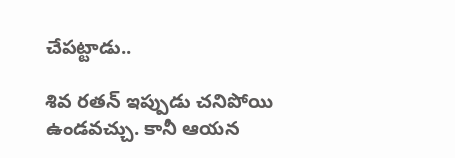చేపట్టాడు..

శివ రతన్ ఇప్పుడు చనిపోయి ఉండవచ్చు. కానీ ఆయన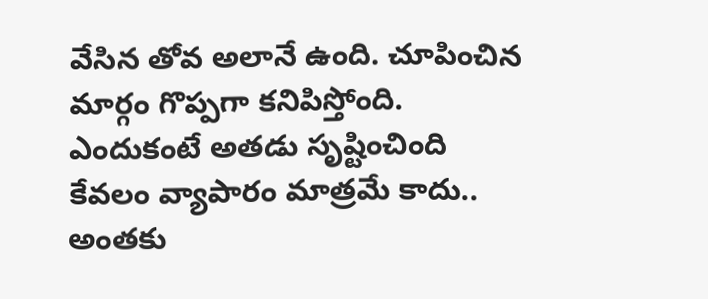వేసిన తోవ అలానే ఉంది. చూపించిన మార్గం గొప్పగా కనిపిస్తోంది. ఎందుకంటే అతడు సృష్టించింది కేవలం వ్యాపారం మాత్రమే కాదు.. అంతకు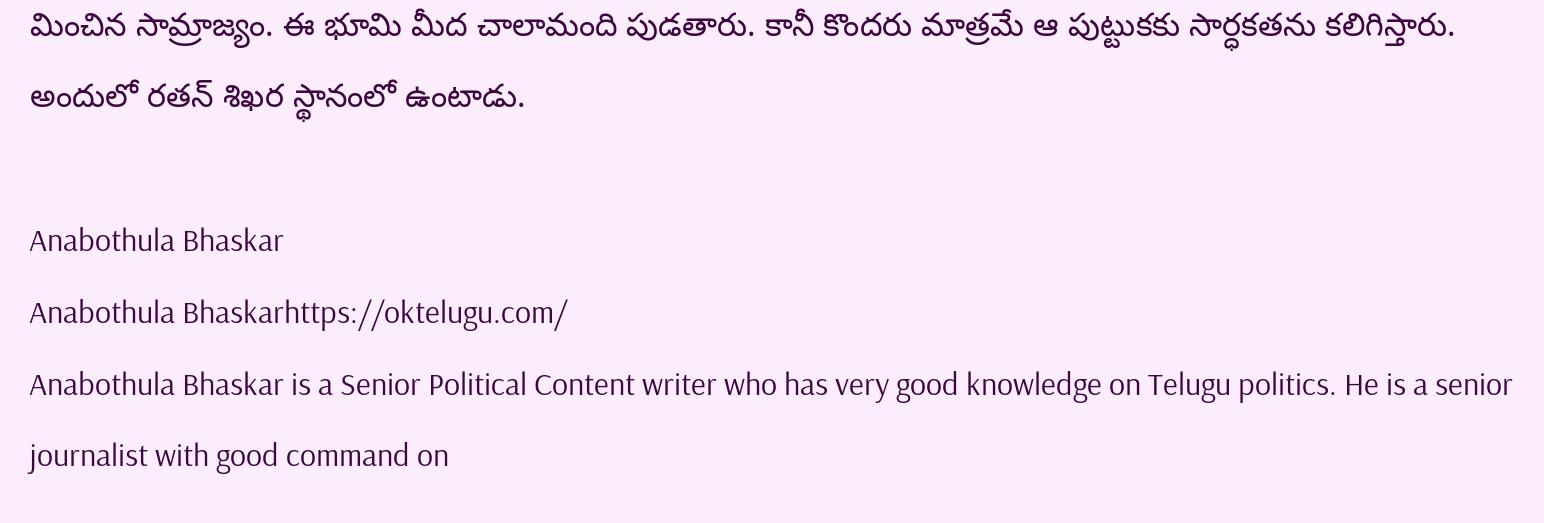మించిన సామ్రాజ్యం. ఈ భూమి మీద చాలామంది పుడతారు. కానీ కొందరు మాత్రమే ఆ పుట్టుకకు సార్ధకతను కలిగిస్తారు. అందులో రతన్ శిఖర స్థానంలో ఉంటాడు.

Anabothula Bhaskar
Anabothula Bhaskarhttps://oktelugu.com/
Anabothula Bhaskar is a Senior Political Content writer who has very good knowledge on Telugu politics. He is a senior journalist with good command on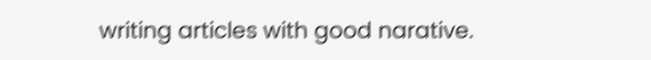writing articles with good narative.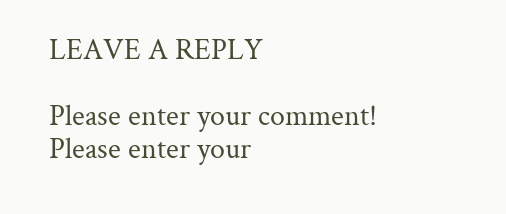LEAVE A REPLY

Please enter your comment!
Please enter your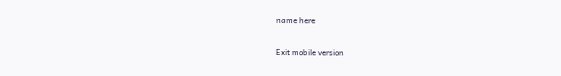name here

Exit mobile version